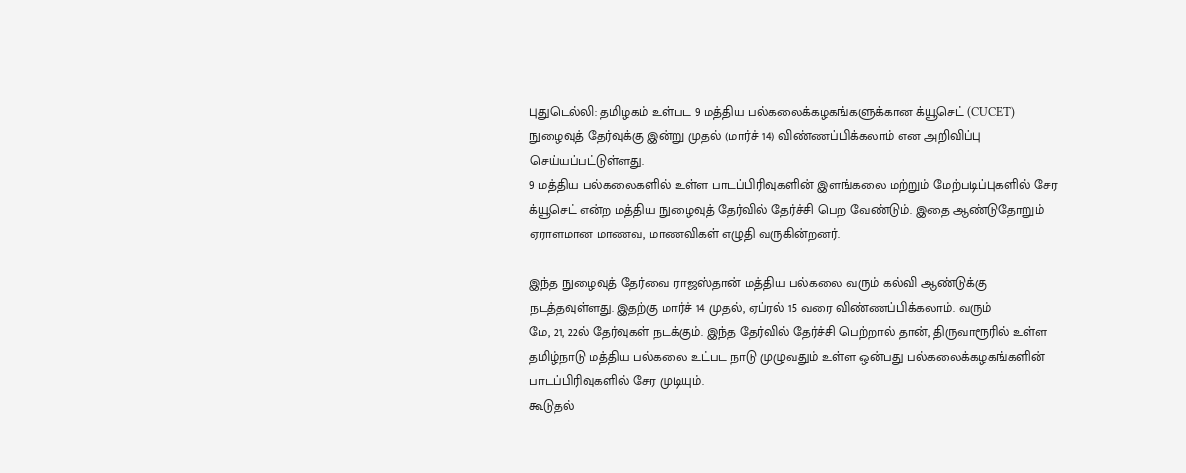புதுடெல்லி: தமிழகம் உள்பட 9 மத்திய பல்கலைக்கழகங்களுக்கான க்யூசெட் (CUCET) நுழைவுத் தேர்வுக்கு இன்று முதல் (மார்ச் 14) விண்ணப்பிக்கலாம் என அறிவிப்பு செய்யப்பட்டுள்ளது.
9 மத்திய பல்கலைகளில் உள்ள பாடப்பிரிவுகளின் இளங்கலை மற்றும் மேற்படிப்புகளில் சேர க்யூசெட் என்ற மத்திய நுழைவுத் தேர்வில் தேர்ச்சி பெற வேண்டும். இதை ஆண்டுதோறும் ஏராளமான மாணவ, மாணவிகள் எழுதி வருகின்றனர்.

இந்த நுழைவுத் தேர்வை ராஜஸ்தான் மத்திய பல்கலை வரும் கல்வி ஆண்டுக்கு நடத்தவுள்ளது. இதற்கு மார்ச் 14 முதல், ஏப்ரல் 15 வரை விண்ணப்பிக்கலாம். வரும்
மே, 21, 22ல் தேர்வுகள் நடக்கும். இந்த தேர்வில் தேர்ச்சி பெற்றால் தான், திருவாரூரில் உள்ள தமிழ்நாடு மத்திய பல்கலை உட்பட நாடு முழுவதும் உள்ள ஒன்பது பல்கலைக்கழகங்களின் பாடப்பிரிவுகளில் சேர முடியும்.
கூடுதல்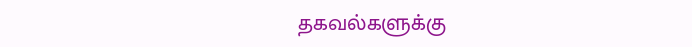தகவல்களுக்கு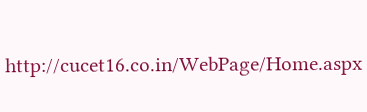http://cucet16.co.in/WebPage/Home.aspx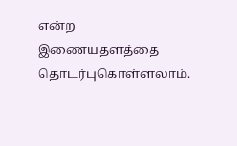என்ற இணையதளத்தை தொடர்புகொள்ளலாம்.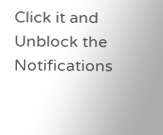Click it and Unblock the Notifications